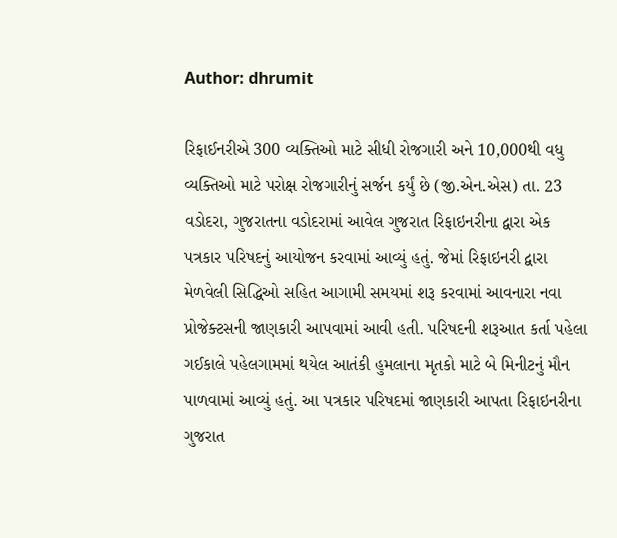Author: dhrumit

રિફાઈનરીએ 300 વ્યક્તિઓ માટે સીધી રોજગારી અને 10,000થી વધુ વ્યક્તિઓ માટે પરોક્ષ રોજગારીનું સર્જન કર્યું છે (જી.એન.એસ) તા. 23 વડોદરા, ગુજરાતના વડોદરામાં આવેલ ગુજરાત રિફાઇનરીના દ્વારા એક પત્રકાર પરિષદનું આયોજન કરવામાં આવ્યું હતું. જેમાં રિફાઇનરી દ્વારા મેળવેલી સિદ્ધિઓ સહિત આગામી સમયમાં શરૂ કરવામાં આવનારા નવા પ્રોજેક્ટસની જાણકારી આપવામાં આવી હતી. પરિષદની શરૂઆત કર્તા પહેલા ગઈકાલે પહેલગામમાં થયેલ આતંકી હુમલાના મૃતકો માટે બે મિનીટનું મૌન પાળવામાં આવ્યું હતું. આ પત્રકાર પરિષદમાં જાણકારી આપતા રિફાઇનરીના ગુજરાત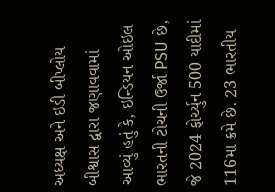અધ્યક્ષ અને ઇડી બીપ્લોય બીશ્વાસ દ્વારા જણાવવામાં આવ્યું હતું કે, ઇન્ડિયન ઓઇલ ભારતની ટોચની ઉર્જા PSU છે, જે 2024 ફોર્ચ્યુન 500 યાદીમાં 116મા ક્રમે છે. 23 ભારતીય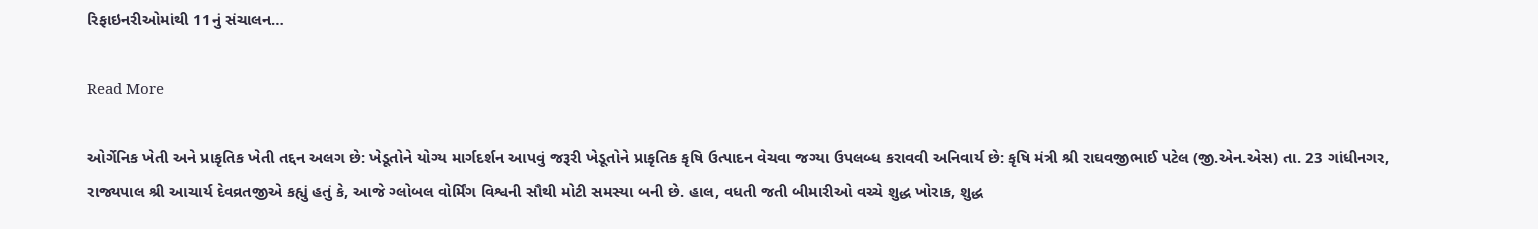રિફાઇનરીઓમાંથી 11નું સંચાલન…

Read More

ઓર્ગેનિક ખેતી અને પ્રાકૃતિક ખેતી તદ્દન અલગ છે: ખેડૂતોને યોગ્ય માર્ગદર્શન આપવું જરૂરી ખેડૂતોને પ્રાકૃતિક કૃષિ ઉત્પાદન વેચવા જગ્યા ઉપલબ્ધ કરાવવી અનિવાર્ય છે: કૃષિ મંત્રી શ્રી રાઘવજીભાઈ પટેલ (જી.એન.એસ) તા. 23 ગાંધીનગર, રાજ્યપાલ શ્રી આચાર્ય દેવવ્રતજીએ કહ્યું હતું કે, આજે ગ્લોબલ વોર્મિંગ વિશ્વની સૌથી મોટી સમસ્યા બની છે. હાલ, વધતી જતી બીમારીઓ વચ્ચે શુદ્ધ ખોરાક, શુદ્ધ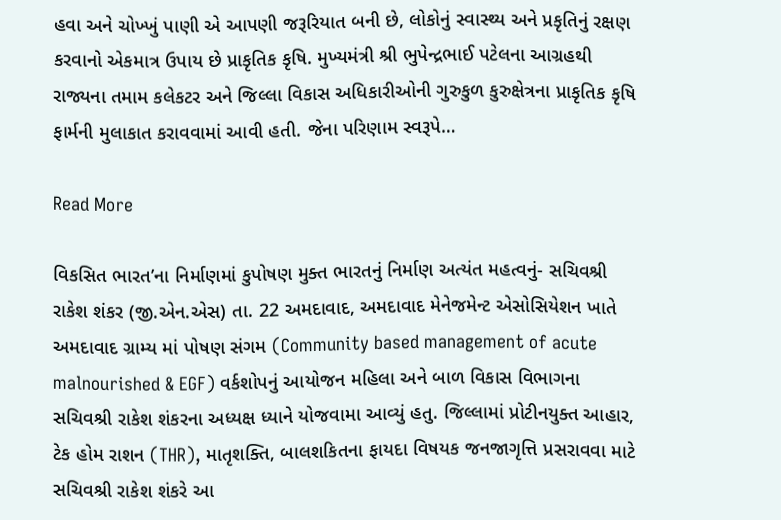હવા અને ચોખ્ખું પાણી એ આપણી જરૂરિયાત બની છે, લોકોનું સ્વાસ્થ્ય અને પ્રકૃતિનું રક્ષણ કરવાનો એકમાત્ર ઉપાય છે પ્રાકૃતિક કૃષિ. મુખ્યમંત્રી શ્રી ભુપેન્દ્રભાઈ પટેલના આગ્રહથી રાજ્યના તમામ કલેકટર અને જિલ્લા વિકાસ અધિકારીઓની ગુરુકુળ કુરુક્ષેત્રના પ્રાકૃતિક કૃષિ ફાર્મની મુલાકાત કરાવવામાં આવી હતી. જેના પરિણામ સ્વરૂપે…

Read More

વિકસિત ભારત’ના નિર્માણમાં કુપોષણ મુક્ત ભારતનું નિર્માણ અત્યંત મહત્વનું- સચિવશ્રી રાકેશ શંકર (જી.એન.એસ) તા. 22 અમદાવાદ, અમદાવાદ મેનેજમેન્ટ એસોસિયેશન ખાતે અમદાવાદ ગ્રામ્ય માં પોષણ સંગમ (Community based management of acute malnourished & EGF) વર્કશોપનું આયોજન મહિલા અને બાળ વિકાસ વિભાગના સચિવશ્રી રાકેશ શંકરના અધ્યક્ષ ધ્યાને યોજવામા આવ્યું હતુ. જિલ્લામાં પ્રોટીનયુક્ત આહાર, ટેક હોમ રાશન (THR), માતૃશક્તિ, બાલશકિતના ફાયદા વિષયક જનજાગૃત્તિ પ્રસરાવવા માટે સચિવશ્રી રાકેશ શંકરે આ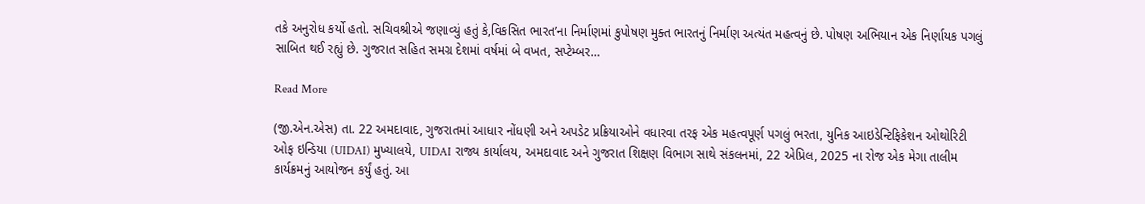તકે અનુરોધ કર્યો હતો. સચિવશ્રીએ જણાવ્યું હતું કે,વિકસિત ભારત’ના નિર્માણમાં કુપોષણ મુક્ત ભારતનું નિર્માણ અત્યંત મહત્વનું છે. પોષણ અભિયાન એક નિર્ણાયક પગલું સાબિત થઈ રહ્યું છે. ગુજરાત સહિત સમગ્ર દેશમાં વર્ષમાં બે વખત, સપ્ટેમ્બર…

Read More

(જી.એન.એસ) તા. 22 અમદાવાદ, ગુજરાતમાં આધાર નોંધણી અને અપડેટ પ્રક્રિયાઓને વધારવા તરફ એક મહત્વપૂર્ણ પગલું ભરતા, યુનિક આઇડેન્ટિફિકેશન ઓથોરિટી ઓફ ઇન્ડિયા (UIDAI) મુખ્યાલયે, UIDAI રાજ્ય કાર્યાલય, અમદાવાદ અને ગુજરાત શિક્ષણ વિભાગ સાથે સંકલનમાં, 22 એપ્રિલ, 2025 ના રોજ એક મેગા તાલીમ કાર્યક્રમનું આયોજન કર્યું હતું. આ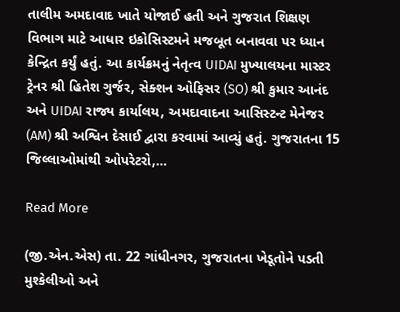તાલીમ અમદાવાદ ખાતે યોજાઈ હતી અને ગુજરાત શિક્ષણ વિભાગ માટે આધાર ઇકોસિસ્ટમને મજબૂત બનાવવા પર ધ્યાન કેન્દ્રિત કર્યું હતું. આ કાર્યક્રમનું નેતૃત્વ UIDAI મુખ્યાલયના માસ્ટર ટ્રેનર શ્રી હિતેશ ગુર્જર, સેક્શન ઓફિસર (SO) શ્રી કુમાર આનંદ અને UIDAI રાજ્ય કાર્યાલય, અમદાવાદના આસિસ્ટન્ટ મેનેજર (AM) શ્રી અશ્વિન દેસાઈ દ્વારા કરવામાં આવ્યું હતું. ગુજરાતના 15 જિલ્લાઓમાંથી ઓપરેટરો,…

Read More

(જી.એન.એસ) તા. 22 ગાંધીનગર, ગુજરાતના ખેડૂતોને પડતી મુશ્કેલીઓ અને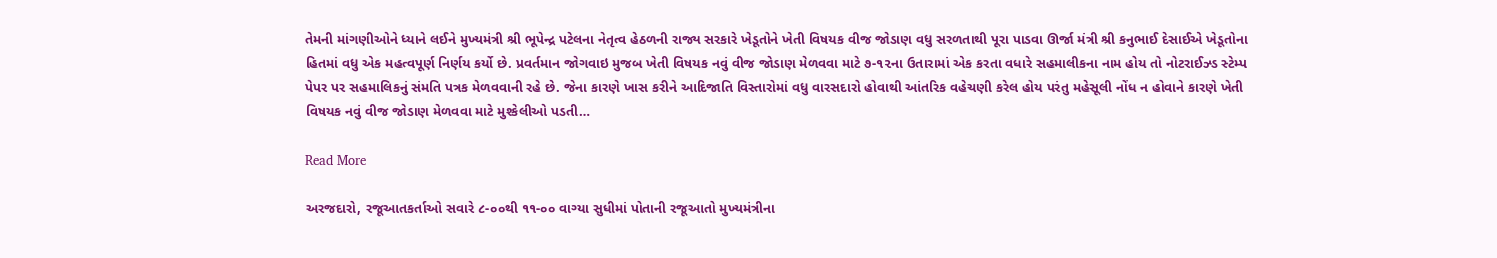તેમની માંગણીઓને ધ્યાને લઈને મુખ્યમંત્રી શ્રી ભૂપેન્દ્ર પટેલના નેતૃત્વ હેઠળની રાજ્ય સરકારે ખેડૂતોને ખેતી વિષયક વીજ જોડાણ વધુ સરળતાથી પૂરા પાડવા ઊર્જા મંત્રી શ્રી કનુભાઈ દેસાઈએ ખેડૂતોના હિતમાં વધુ એક મહત્વપૂર્ણ નિર્ણય કર્યો છે. પ્રવર્તમાન જોગવાઇ મુજબ ખેતી વિષયક નવું વીજ જોડાણ મેળવવા માટે ૭-૧૨ના ઉતારામાં એક કરતા વધારે સહમાલીકના નામ હોય તો નોટરાઈઝ્ડ સ્ટેમ્પ પેપર પર સહમાલિકનું સંમતિ પત્રક મેળવવાની રહે છે. જેના કારણે ખાસ કરીને આદિજાતિ વિસ્તારોમાં વધુ વારસદારો હોવાથી આંતરિક વહેચણી કરેલ હોય પરંતુ મહેસૂલી નોંધ ન હોવાને કારણે ખેતી વિષયક નવું વીજ જોડાણ મેળવવા માટે મુશ્કેલીઓ પડતી…

Read More

અરજદારો, રજૂઆતકર્તાઓ સવારે ૮-૦૦થી ૧૧-૦૦ વાગ્યા સુધીમાં પોતાની રજૂઆતો મુખ્યમંત્રીના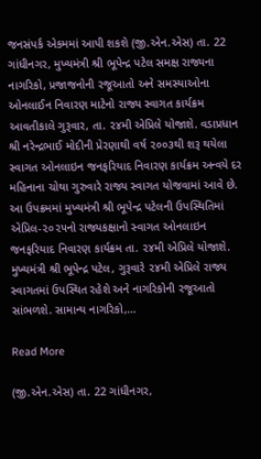જનસંપર્ક એકમમાં આપી શકશે (જી.એન.એસ) તા. 22 ગાંધીનગર, મુખ્યમંત્રી શ્રી ભૂપેન્દ્ર પટેલ સમક્ષ રાજ્યના નાગરિકો, પ્રજાજનોની રજૂઆતો અને સમસ્યાઓના ઓનલાઈન નિવારણ માટેનો રાજ્ય સ્વાગત કાર્યક્રમ આવતીકાલે ગુરૂવાર, તા. ૨૪મી એપ્રિલે યોજાશે. વડાપ્રધાન શ્રી નરેન્દ્રભાઈ મોદીની પ્રેરણાથી વર્ષ ૨૦૦૩થી શરૂ થયેલા સ્વાગત ઓનલાઇન જનફરિયાદ નિવારણ કાર્યક્રમ અન્વયે દર મહિનાના ચોથા ગુરુવારે રાજ્ય સ્વાગત યોજવામાં આવે છે. આ ઉપક્રમમાં મુખ્યમંત્રી શ્રી ભૂપેન્દ્ર પટેલની ઉપસ્થિતિમાં એપ્રિલ-૨૦૨૫નો રાજ્યકક્ષાનો સ્વાગત ઓનલાઇન જનફરિયાદ નિવારણ કાર્યક્રમ તા. ૨૪મી એપ્રિલે યોજાશે. મુખ્યમંત્રી શ્રી ભૂપેન્દ્ર પટેલ, ગુરૂવારે ૨૪મી એપ્રિલે રાજ્ય સ્વાગતમાં ઉપસ્થિત રહેશે અને નાગરિકોની રજૂઆતો સાંભળશે. સામાન્ય નાગરિકો,…

Read More

(જી.એન.એસ) તા. 22 ગાંધીનગર,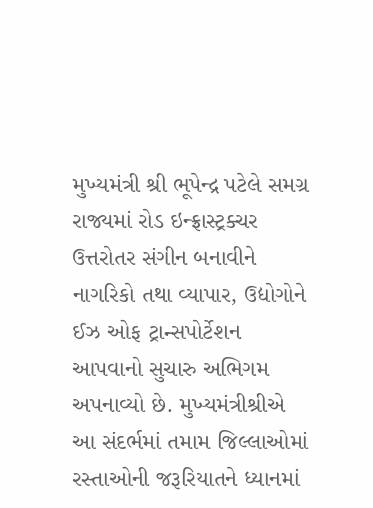મુખ્યમંત્રી શ્રી ભૂપેન્દ્ર પટેલે સમગ્ર રાજ્યમાં રોડ ઇન્ફ્રાસ્ટ્રક્ચર ઉત્તરોતર સંગીન બનાવીને નાગરિકો તથા વ્યાપાર, ઉદ્યોગોને ઈઝ ઓફ ટ્રાન્સપોર્ટેશન આપવાનો સુચારુ અભિગમ અપનાવ્યો છે. મુખ્યમંત્રીશ્રીએ આ સંદર્ભમાં તમામ જિલ્લાઓમાં રસ્તાઓની જરૂરિયાતને ધ્યાનમાં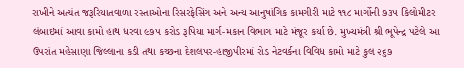રાખીને અત્યંત જરૂરિયાતવાળા રસ્તાઓના રિસરફેસિંગ અને અન્ય આનુષાંગિક કામગીરી માટે ૧૧૮ માર્ગોની ૭૩૫ કિલોમીટર લંબાઇમાં આવા કામો હાથ ધરવા ૯૭૫ કરોડ રૂપિયા માર્ગ-મકાન વિભાગ માટે મંજૂર કર્યા છે. મુખ્યમંત્રી શ્રી ભૂપેન્દ્ર પટેલે આ ઉપરાંત મહેસાણા જિલ્લાના કડી તથા કચ્છના દેશલપર-હાજીપીરમાં રોડ નેટવર્કના વિવિધ કામો માટે કુલ ૨૬૭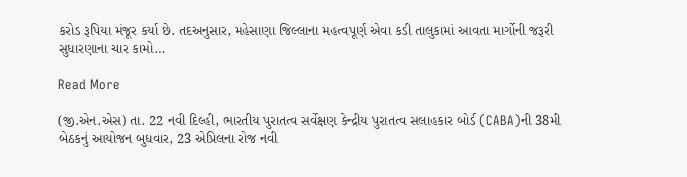કરોડ રૂપિયા મંજૂર કર્યા છે. તદઅનુસાર, મહેસાણા જિલ્લાના મહત્વપૂર્ણ એવા કડી તાલુકામાં આવતા માર્ગોની જરૂરી સુધારણાના ચાર કામો…

Read More

(જી.એન.એસ) તા. 22 નવી દિલ્હી, ભારતીય પુરાતત્વ સર્વેક્ષણ કેન્દ્રીય પુરાતત્વ સલાહકાર બોર્ડ (CABA)ની 38મી બેઠકનું આયોજન બુધવાર, 23 એપ્રિલના રોજ નવી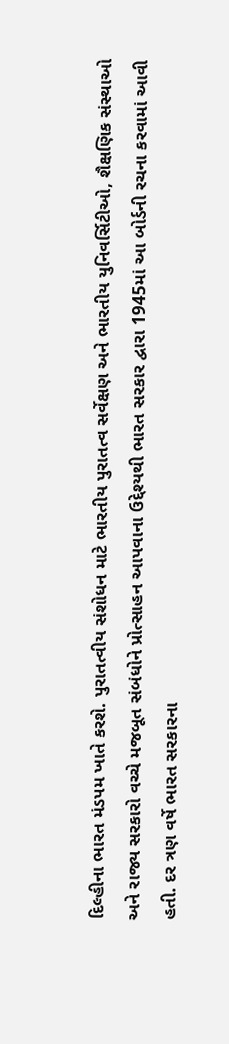દિલ્હીના ભારત મંડપમ ખાતે કરશે. પુરાતત્વીય સંશોધન માટે ભારતીય પુરાતત્વ સર્વેક્ષણ અને ભારતીય યુનિવર્સિટીઓ, શૈક્ષણિક સંસ્થાઓ અને રાજ્ય સરકારો વચ્ચે મજબૂત સંબંધોને પ્રોત્સાહન આપવાના ઉદ્દેશ્યથી ભારત સરકાર દ્વારા 1945માં આ બોર્ડની રચના કરવામાં આવી હતી. દર ત્રણ વર્ષે ભારત સરકારના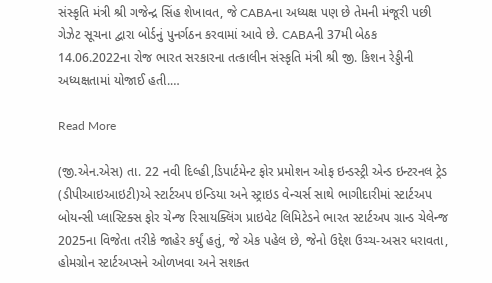સંસ્કૃતિ મંત્રી શ્રી ગજેન્દ્ર સિંહ શેખાવત, જે CABAના અધ્યક્ષ પણ છે તેમની મંજૂરી પછી ગેઝેટ સૂચના દ્વારા બોર્ડનું પુનર્ગઠન કરવામાં આવે છે. CABAની 37મી બેઠક 14.06.2022ના રોજ ભારત સરકારના તત્કાલીન સંસ્કૃતિ મંત્રી શ્રી જી. કિશન રેડ્ડીની અધ્યક્ષતામાં યોજાઈ હતી.…

Read More

(જી.એન.એસ) તા. 22 નવી દિલ્હી,ડિપાર્ટમેન્ટ ફોર પ્રમોશન ઓફ ઇન્ડસ્ટ્રી એન્ડ ઇન્ટરનલ ટ્રેડ (ડીપીઆઇઆઇટી)એ સ્ટાર્ટઅપ ઇન્ડિયા અને સ્ટ્રાઇડ વેન્ચર્સ સાથે ભાગીદારીમાં સ્ટાર્ટઅપ બોયન્સી પ્લાસ્ટિક્સ ફોર ચેન્જ રિસાયક્લિંગ પ્રાઇવેટ લિમિટેડને ભારત સ્ટાર્ટઅપ ગ્રાન્ડ ચેલેન્જ 2025ના વિજેતા તરીકે જાહેર કર્યું હતું, જે એક પહેલ છે, જેનો ઉદ્દેશ ઉચ્ચ-અસર ધરાવતા, હોમગ્રોન સ્ટાર્ટઅપ્સને ઓળખવા અને સશક્ત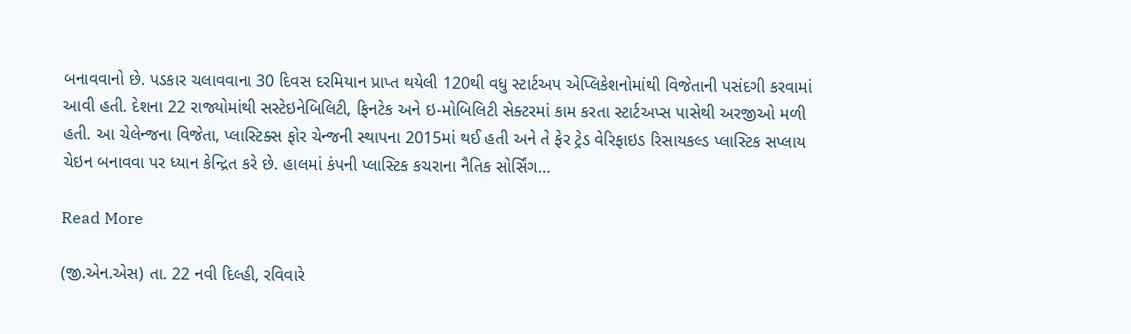બનાવવાનો છે. પડકાર ચલાવવાના 30 દિવસ દરમિયાન પ્રાપ્ત થયેલી 120થી વધુ સ્ટાર્ટઅપ એપ્લિકેશનોમાંથી વિજેતાની પસંદગી કરવામાં આવી હતી. દેશના 22 રાજ્યોમાંથી સસ્ટેઇનેબિલિટી, ફિનટેક અને ઇ-મોબિલિટી સેક્ટરમાં કામ કરતા સ્ટાર્ટઅપ્સ પાસેથી અરજીઓ મળી હતી. આ ચેલેન્જના વિજેતા, પ્લાસ્ટિક્સ ફોર ચેન્જની સ્થાપના 2015માં થઈ હતી અને તે ફેર ટ્રેડ વેરિફાઇડ રિસાયકલ્ડ પ્લાસ્ટિક સપ્લાય ચેઇન બનાવવા પર ધ્યાન કેન્દ્રિત કરે છે. હાલમાં કંપની પ્લાસ્ટિક કચરાના નૈતિક સોર્સિંગ…

Read More

(જી.એન.એસ) તા. 22 નવી દિલ્હી, રવિવારે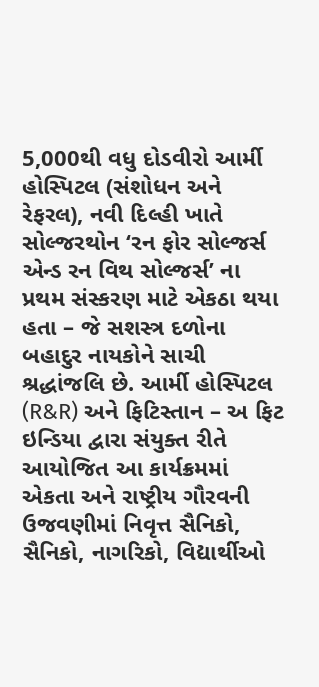5,000થી વધુ દોડવીરો આર્મી હોસ્પિટલ (સંશોધન અને રેફરલ), નવી દિલ્હી ખાતે સોલ્જરથોન ‘રન ફોર સોલ્જર્સ એન્ડ રન વિથ સોલ્જર્સ’ ના પ્રથમ સંસ્કરણ માટે એકઠા થયા હતા – જે સશસ્ત્ર દળોના બહાદુર નાયકોને સાચી શ્રદ્ધાંજલિ છે. આર્મી હોસ્પિટલ (R&R) અને ફિટિસ્તાન – અ ફિટ ઇન્ડિયા દ્વારા સંયુક્ત રીતે આયોજિત આ કાર્યક્રમમાં એકતા અને રાષ્ટ્રીય ગૌરવની ઉજવણીમાં નિવૃત્ત સૈનિકો, સૈનિકો, નાગરિકો, વિદ્યાર્થીઓ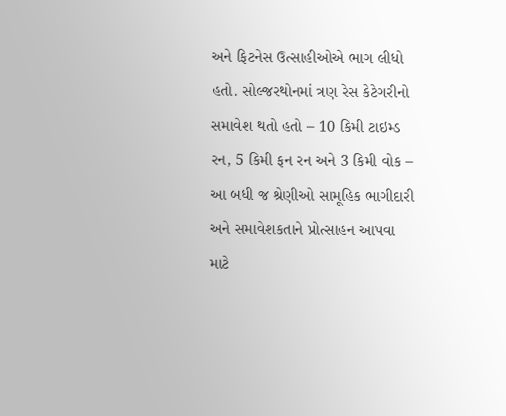અને ફિટનેસ ઉત્સાહીઓએ ભાગ લીધો હતો. સોલ્જરથોનમાં ત્રણ રેસ કેટેગરીનો સમાવેશ થતો હતો – 10 કિમી ટાઇમ્ડ રન, 5 કિમી ફન રન અને 3 કિમી વોક – આ બધી જ શ્રેણીઓ સામૂહિક ભાગીદારી અને સમાવેશકતાને પ્રોત્સાહન આપવા માટે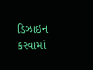ડિઝાઇન કરવામાં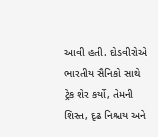આવી હતી. દોડવીરોએ ભારતીય સૈનિકો સાથે ટ્રેક શેર કર્યો, તેમની શિસ્ત, દૃઢ નિશ્ચય અને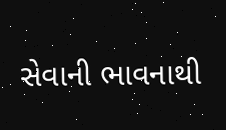સેવાની ભાવનાથી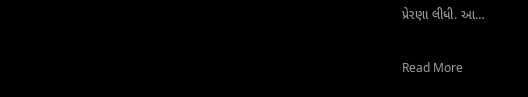પ્રેરણા લીધી. આ…

Read More